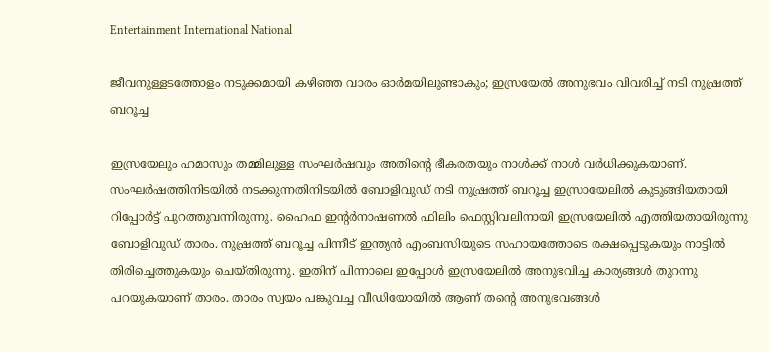Entertainment International National

ജീവനുള്ളടത്തോളം നടുക്കമായി കഴിഞ്ഞ വാരം ഓർമയിലുണ്ടാകും; ഇസ്രയേല്‍ അനുഭവം വിവരിച്ച് നടി നുഷ്രത്ത് ബറൂച്ച

ഇസ്രയേലും ഹമാസും തമ്മിലുള്ള സംഘർഷവും അതിന്റെ ഭീകരതയും നാൾക്ക് നാൾ വർധിക്കുകയാണ്. സംഘർഷത്തിനിടയിൽ നടക്കുന്നതിനിടയില്‍ ബോളിവുഡ് നടി നുഷ്രത്ത് ബറൂച്ച ഇസ്രായേലിൽ കുടുങ്ങിയതായി റിപ്പോര്‍ട്ട് പുറത്തുവന്നിരുന്നു. ഹൈഫ ഇന്റർനാഷണൽ ഫിലിം ഫെസ്റ്റിവലിനായി ഇസ്രയേലില്‍ എത്തിയതായിരുന്നു ബോളിവുഡ് താരം. നുഷ്രത്ത് ബറൂച്ച പിന്നീട് ഇന്ത്യന്‍ എംബസിയുടെ സഹായത്തോടെ രക്ഷപ്പെടുകയും നാട്ടില്‍ തിരിച്ചെത്തുകയും ചെയ്തിരുന്നു. ഇതിന് പിന്നാലെ ഇപ്പോള്‍ ഇസ്രയേലില്‍ അനുഭവിച്ച കാര്യങ്ങള്‍ തുറന്നു പറയുകയാണ് താരം. താരം സ്വയം പങ്കുവച്ച വീഡിയോയിൽ ആണ് തന്റെ അനുഭവങ്ങൾ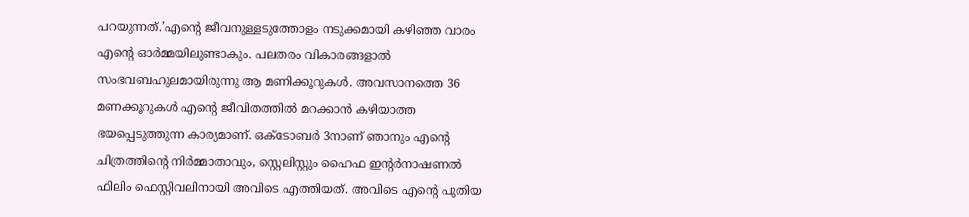പറയുന്നത്.’എന്‍റെ ജീവനുള്ളടുത്തോളം നടുക്കമായി കഴിഞ്ഞ വാരം എന്‍റെ ഓര്‍മ്മയിലുണ്ടാകും. പലതരം വികാരങ്ങളാല്‍ സംഭവബഹുലമായിരുന്നു ആ മണിക്കൂറുകള്‍. അവസാനത്തെ 36 മണക്കൂറുകള്‍ എന്‍റെ ജീവിതത്തില്‍ മറക്കാന്‍ കഴിയാത്ത ഭയപ്പെടുത്തുന്ന കാര്യമാണ്. ഒക്ടോബര്‍ 3നാണ് ഞാനും എന്‍റെ ചിത്രത്തിന്‍റെ നിര്‍മ്മാതാവും, സ്റ്റെലിസ്റ്റും ഹൈഫ ഇന്റർനാഷണൽ ഫിലിം ഫെസ്റ്റിവലിനായി അവിടെ എത്തിയത്. അവിടെ എന്‍റെ പുതിയ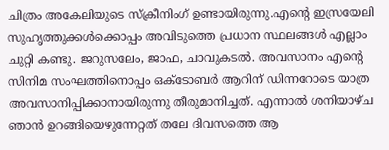ചിത്രം അകേലിയുടെ സ്ക്രീനിംഗ് ഉണ്ടായിരുന്നു.എന്‍റെ ഇസ്രയേലി സുഹൃത്തുക്കള്‍ക്കൊപ്പം അവിടുത്തെ പ്രധാന സ്ഥലങ്ങള്‍ എല്ലാം ചുറ്റി കണ്ടു. ജറുസലേം, ജാഫ, ചാവുകടല്‍. അവസാനം എന്‍റെ സിനിമ സംഘത്തിനൊപ്പം ഒക്ടോബര്‍ ആറിന് ഡിന്നറോടെ യാത്ര അവസാനിപ്പിക്കാനായിരുന്നു തീരുമാനിച്ചത്. എന്നാല്‍‌ ശനിയാഴ്ച ഞാന്‍ ഉറങ്ങിയെഴുന്നേറ്റത് തലേ ദിവസത്തെ ആ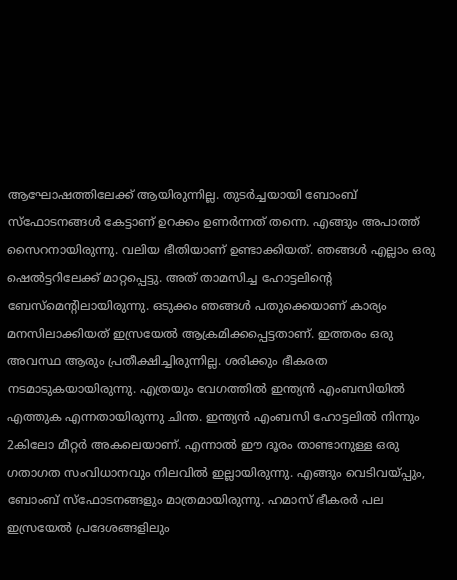ആഘോഷത്തിലേക്ക് ആയിരുന്നില്ല. തുടര്‍ച്ചയായി ബോംബ് സ്ഫോടനങ്ങള്‍ കേട്ടാണ് ഉറക്കം ഉണര്‍ന്നത് തന്നെ. എങ്ങും അപാത്ത് സൈറനായിരുന്നു. വലിയ ഭീതിയാണ് ഉണ്ടാക്കിയത്. ഞങ്ങള്‍ എല്ലാം ഒരു ഷെല്‍ട്ടറിലേക്ക് മാറ്റപ്പെട്ടു. അത് താമസിച്ച ഹോട്ടലിന്‍റെ ബേസ്മെന്‍റിലായിരുന്നു. ഒടുക്കം ഞങ്ങള്‍ പതുക്കെയാണ് കാര്യം മനസിലാക്കിയത് ഇസ്രയേല്‍ ആക്രമിക്കപ്പെട്ടതാണ്. ഇത്തരം ഒരു അവസ്ഥ ആരും പ്രതീക്ഷിച്ചിരുന്നില്ല. ശരിക്കും ഭീകരത നടമാടുകയായിരുന്നു. എത്രയും വേഗത്തില്‍ ഇന്ത്യന്‍ എംബസിയില്‍ എത്തുക എന്നതായിരുന്നു ചിന്ത. ഇന്ത്യന്‍ എംബസി ഹോട്ടലില്‍ നിന്നും 2കിലോ മീറ്റര്‍ അകലെയാണ്. എന്നാല്‍ ഈ ദൂരം താണ്ടാനുള്ള ഒരു ഗതാഗത സംവിധാനവും നിലവില്‍ ഇല്ലായിരുന്നു. എങ്ങും വെടിവയ്പ്പും, ബോംബ് സ്ഫോടനങ്ങളും മാത്രമായിരുന്നു. ഹമാസ് ഭീകരര്‍ പല ഇസ്രയേല്‍ പ്രദേശങ്ങളിലും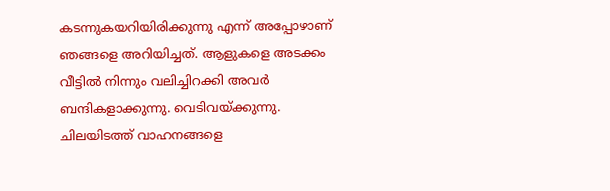കടന്നുകയറിയിരിക്കുന്നു എന്ന് അപ്പോഴാണ് ഞങ്ങളെ അറിയിച്ചത്. ആളുകളെ അടക്കം വീട്ടില്‍ നിന്നും വലിച്ചിറക്കി അവര്‍ ബന്ദികളാക്കുന്നു. വെടിവയ്ക്കുന്നു. ചിലയിടത്ത് വാഹനങ്ങളെ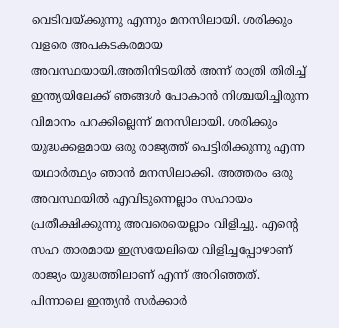വെടിവയ്ക്കുന്നു എന്നും മനസിലായി. ശരിക്കും വളരെ അപകടകരമായ അവസ്ഥയായി.അതിനിടയില്‍ അന്ന് രാത്രി തിരിച്ച് ഇന്ത്യയിലേക്ക് ഞങ്ങള്‍ പോകാന്‍ നിശ്ചയിച്ചിരുന്ന വിമാനം പറക്കില്ലെന്ന് മനസിലായി. ശരിക്കും യുദ്ധക്കളമായ ഒരു രാജ്യത്ത് പെട്ടിരിക്കുന്നു എന്ന യഥാര്‍ത്ഥ്യം ഞാന്‍ മനസിലാക്കി. അത്തരം ഒരു അവസ്ഥയില്‍ എവിടുന്നെല്ലാം സഹായം പ്രതീക്ഷിക്കുന്നു അവരെയെല്ലാം വിളിച്ചു. എന്‍റെ സഹ താരമായ ഇസ്രയേലിയെ വിളിച്ചപ്പോഴാണ് രാജ്യം യുദ്ധത്തിലാണ് എന്ന് അറിഞ്ഞത്. പിന്നാലെ ഇന്ത്യന്‍ സര്‍ക്കാര്‍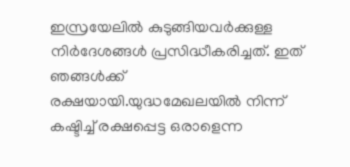ഇസ്രയേലില്‍ കുടുങ്ങിയവര്‍ക്കുള്ള നിര്‍ദേശങ്ങള്‍ പ്രസിദ്ധീകരിച്ചത്. ഇത് ഞങ്ങള്‍ക്ക് രക്ഷയായി.യുദ്ധമേഖലയിൽ നിന്ന് കഷ്ടിച്ച് രക്ഷപ്പെട്ട ഒരാളെന്ന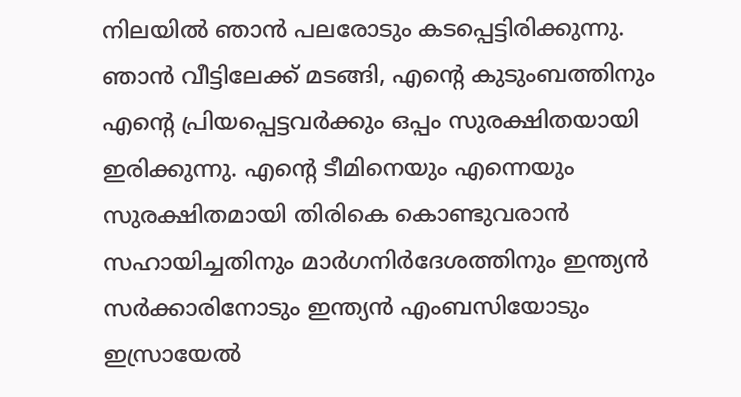നിലയിൽ ഞാന്‍ പലരോടും കടപ്പെട്ടിരിക്കുന്നു. ഞാൻ വീട്ടിലേക്ക് മടങ്ങി, എന്റെ കുടുംബത്തിനും എന്റെ പ്രിയപ്പെട്ടവർക്കും ഒപ്പം സുരക്ഷിതയായി ഇരിക്കുന്നു. എന്റെ ടീമിനെയും എന്നെയും സുരക്ഷിതമായി തിരികെ കൊണ്ടുവരാൻ സഹായിച്ചതിനും മാർഗനിർദേശത്തിനും ഇന്ത്യൻ സർക്കാരിനോടും ഇന്ത്യൻ എംബസിയോടും ഇസ്രായേൽ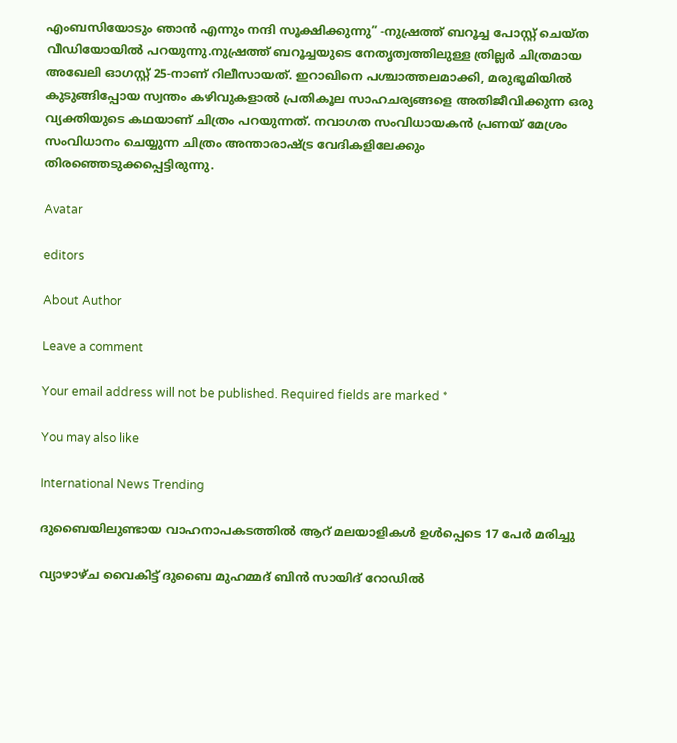എംബസിയോടും ഞാൻ എന്നും നന്ദി സൂക്ഷിക്കുന്നു” -നുഷ്രത്ത് ബറൂച്ച പോസ്റ്റ് ചെയ്ത വീഡിയോയില്‍ പറയുന്നു.നുഷ്രത്ത് ബറൂച്ചയുടെ നേതൃത്വത്തിലുള്ള ത്രില്ലർ ചിത്രമായ അഖേലി ഓഗസ്റ്റ് 25-നാണ് റിലീസായത്. ഇറാഖിനെ പശ്ചാത്തലമാക്കി, മരുഭൂമിയിൽ കുടുങ്ങിപ്പോയ സ്വന്തം കഴിവുകളാല്‍ പ്രതികൂല സാഹചര്യങ്ങളെ അതിജീവിക്കുന്ന ഒരു വ്യക്തിയുടെ കഥയാണ് ചിത്രം പറയുന്നത്. നവാഗത സംവിധായകൻ പ്രണയ് മേശ്രം സംവിധാനം ചെയ്യുന്ന ചിത്രം അന്താരാഷ്ട്ര വേദികളിലേക്കും തിരഞ്ഞെടുക്കപ്പെട്ടിരുന്നു.

Avatar

editors

About Author

Leave a comment

Your email address will not be published. Required fields are marked *

You may also like

International News Trending

ദുബൈയിലുണ്ടായ വാഹനാപകടത്തില്‍ ആറ് മലയാളികള്‍ ഉള്‍പ്പെടെ 17 പേര്‍ മരിച്ചു

വ്യാഴാഴ്ച വൈകിട്ട് ദുബൈ മുഹമ്മദ് ബിൻ സായിദ് റോഡിൽ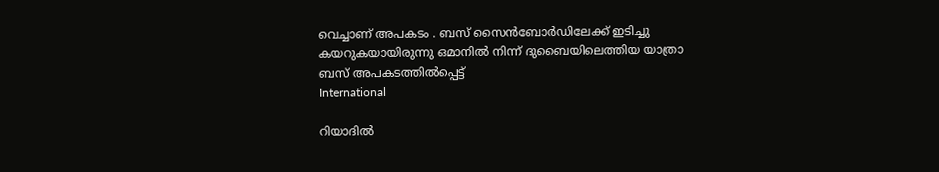വെച്ചാണ് അപകടം . ബസ് സൈൻബോർഡിലേക്ക് ഇടിച്ചു കയറുകയായിരുന്നു ഒമാനിൽ നിന്ന് ദുബൈയിലെത്തിയ യാത്രാ ബസ് അപകടത്തിൽപ്പെട്ട്
International

റിയാദില്‍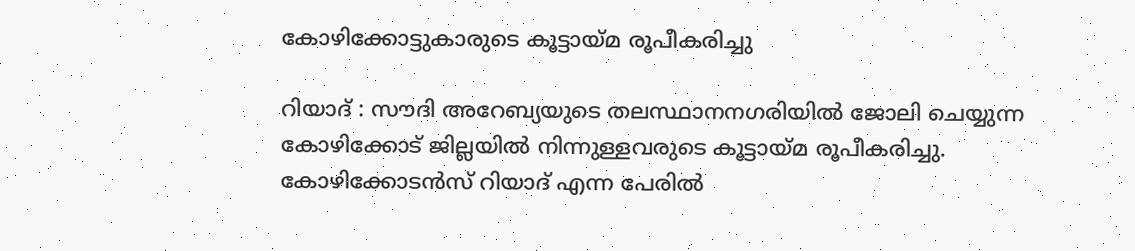കോഴിക്കോട്ടുകാരുടെ കൂട്ടായ്മ രൂപീകരിച്ചു

റിയാദ് : സൗദി അറേബ്യയുടെ തലസ്ഥാനനഗരിയില്‍ ജോലി ചെയ്യുന്ന കോഴിക്കോട് ജില്ലയില്‍ നിന്നുള്ളവരുടെ കൂട്ടായ്മ രൂപീകരിച്ചു. കോഴിക്കോടന്‍സ് റിയാദ് എന്ന പേരില്‍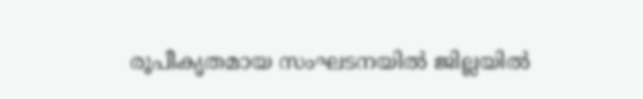രൂപീകൃതമായ സംഘടനയില്‍ ജില്ലയില്‍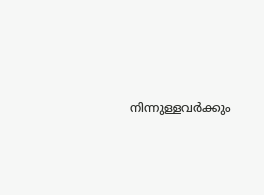നിന്നുള്ളവര്‍ക്കും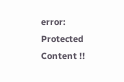error: Protected Content !!